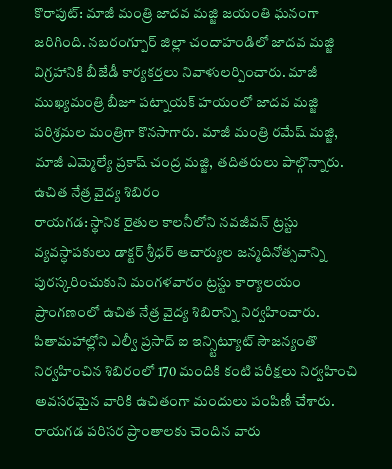కొరాపుట్: మాజీ మంత్రి జాదవ మజ్జి జయంతి ఘనంగా జరిగింది. నబరంగ్పూర్ జిల్లా చందాహండిలో జాదవ మజ్జి విగ్రహానికి బీజేడీ కార్యకర్తలు నివాళులర్పించారు. మాజీ ముఖ్యమంత్రి బీజూ పట్నాయక్ హయంలో జాదవ మజ్జి పరిశ్రమల మంత్రిగా కొనసాగారు. మాజీ మంత్రి రమేష్ మజ్జి, మాజీ ఎమ్మెల్యే ప్రకాష్ చంద్ర మజ్జి, తదితరులు పాల్గొన్నారు.
ఉచిత నేత్ర వైద్య శిబిరం
రాయగడ: స్థానిక రైతుల కాలనీలోని నవజీవన్ ట్రస్టు వ్యవస్ధాపకులు డాక్టర్ శ్రీధర్ ఆచార్యుల జన్మదినోత్సవాన్ని పురస్కరించుకుని మంగళవారం ట్రస్టు కార్యాలయం ప్రాంగణంలో ఉచిత నేత్ర వైద్య శిబిరాన్ని నిర్వహించారు. పితామహాల్లోని ఎల్వీ ప్రసాద్ ఐ ఇన్స్టిట్యూట్ సౌజన్యంతొ నిర్వహించిన శిబిరంలో 170 మందికి కంటి పరీక్షలు నిర్వహించి అవసరమైన వారికి ఉచితంగా మందులు పంపిణీ చేశారు. రాయగడ పరిసర ప్రాంతాలకు చెందిన వారు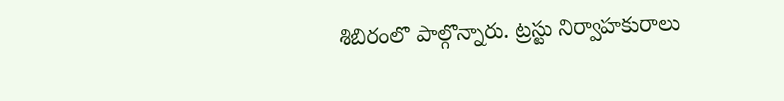శిబిరంలొ పాల్గొన్నారు. ట్రస్టు నిర్వాహకురాలు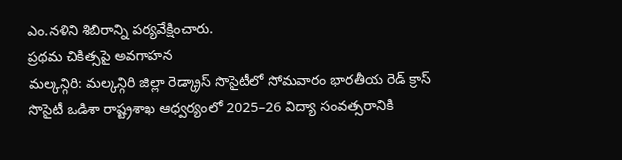ఎం.నళిని శిబిరాన్ని పర్యవేక్షించారు.
ప్రథమ చికిత్సపై అవగాహన
మల్కన్గిరి: మల్కన్గిరి జిల్లా రెడ్క్రాస్ సొసైటీలో సోమవారం భారతీయ రెడ్ క్రాస్ సొసైటీ ఒడిశా రాష్ట్రశాఖ ఆధ్వర్యంలో 2025–26 విద్యా సంవత్సరానికి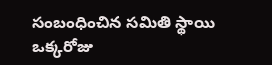సంబంధించిన సమితి స్థాయి ఒక్కరోజు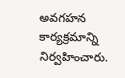అవగహన కార్యక్రమాన్ని నిర్వహించారు.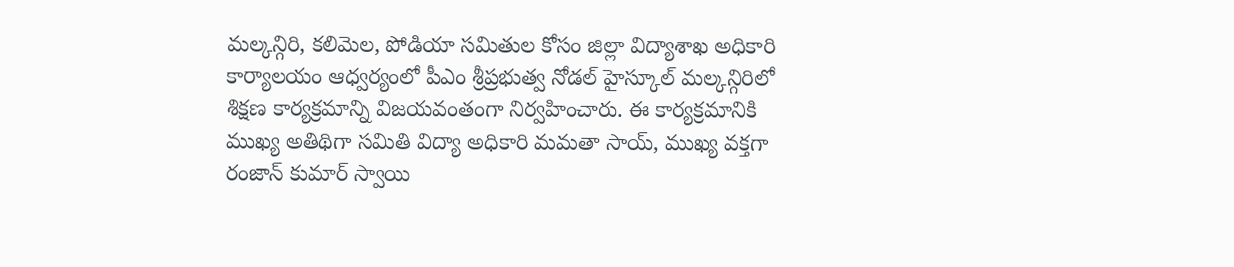మల్కన్గిరి, కలిమెల, పోడియా సమితుల కోసం జిల్లా విద్యాశాఖ అధికారి కార్యాలయం ఆధ్వర్యంలో పీఎం శ్రీప్రభుత్వ నోడల్ హైస్కూల్ మల్కన్గిరిలో శిక్షణ కార్యక్రమాన్ని విజయవంతంగా నిర్వహించారు. ఈ కార్యక్రమానికి ముఖ్య అతిథిగా సమితి విద్యా అధికారి మమతా సాయ్, ముఖ్య వక్తగా రంజాన్ కుమార్ స్వాయి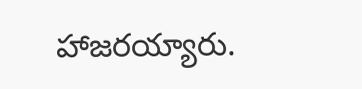హాజరయ్యారు.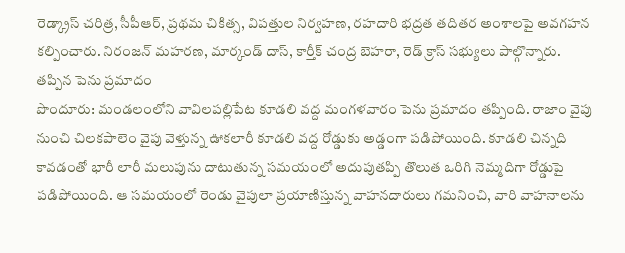రెడ్క్రాస్ చరిత్ర, సీపీఆర్, ప్రథమ చికిత్స, విపత్తుల నిర్వహణ, రహదారి భద్రత తదితర అంశాలపై అవగహన కల్పించారు. నిరంజన్ మహరణ, మార్కండ్ దాస్, కార్తీక్ చంద్ర బెహరా, రెడ్ క్రాస్ సభ్యులు పాల్గొన్నారు.
తప్పిన పెను ప్రమాదం
పొందూరు: మండలంలోని వావిలపల్లిపేట కూడలి వద్ద మంగళవారం పెను ప్రమాదం తప్పింది. రాజాం వైపు నుంచి చిలకపాలెం వైపు వెళ్తున్న ఊకలారీ కూడలి వద్ద రోడ్డుకు అడ్డంగా పడిపోయింది. కూడలి చిన్నది కావడంతో భారీ లారీ మలుపును దాటుతున్న సమయంలో అదుపుతప్పి తొలుత ఒరిగి నెమ్మదిగా రోడ్డుపై పడిపోయింది. ఆ సమయంలో రెండు వైపులా ప్రయాణిస్తున్న వాహనదారులు గమనించి, వారి వాహనాలను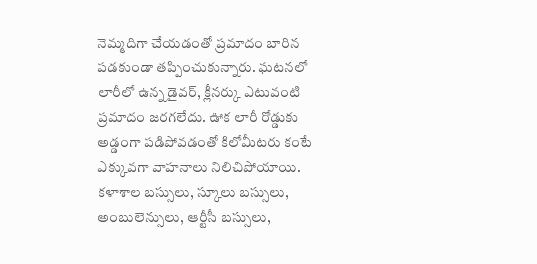నెమ్మదిగా చేయడంతో ప్రమాదం బారిన పడకుండా తప్పించుకున్నారు. ఘటనలో లారీలో ఉన్న డైవర్, క్లీనర్కు ఎటువంటి ప్రమాదం జరగలేదు. ఊక లారీ రోడ్డుకు అడ్డంగా పడిపోవడంతో కిలోమీటరు కంటే ఎక్కువగా వాహనాలు నిలిచిపోయాయి. కళాశాల బస్సులు, స్కూలు బస్సులు, అంబులెన్సులు, ఆర్టీసీ బస్సులు,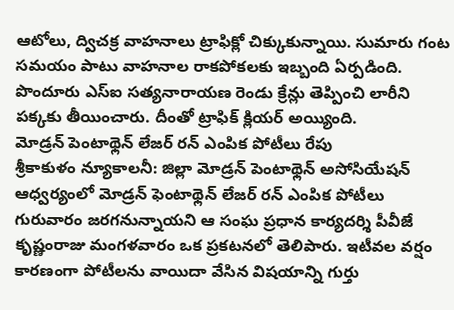ఆటోలు, ద్విచక్ర వాహనాలు ట్రాఫిక్లో చిక్కుకున్నాయి. సుమారు గంట సమయం పాటు వాహనాల రాకపోకలకు ఇబ్బంది ఏర్పడింది. పొందూరు ఎస్ఐ సత్యనారాయణ రెండు క్రేన్లు తెప్పించి లారీని పక్కకు తీయించారు. దీంతో ట్రాఫిక్ క్లియర్ అయ్యింది.
మోడ్రన్ పెంటాథ్లెన్ లేజర్ రన్ ఎంపిక పోటీలు రేపు
శ్రీకాకుళం న్యూకాలనీ: జిల్లా మోడ్రన్ పెంటాథ్లెన్ అసోసియేషన్ ఆధ్వర్యంలో మోడ్రన్ ఫెంటాథ్లెన్ లేజర్ రన్ ఎంపిక పోటీలు గురువారం జరగనున్నాయని ఆ సంఘ ప్రధాన కార్యదర్శి పీవీజే కృష్ణంరాజు మంగళవారం ఒక ప్రకటనలో తెలిపారు. ఇటీవల వర్షం కారణంగా పోటీలను వాయిదా వేసిన విషయాన్ని గుర్తు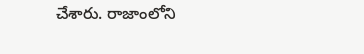చేశారు. రాజాంలోని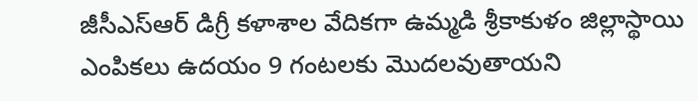జీసీఎస్ఆర్ డిగ్రీ కళాశాల వేదికగా ఉమ్మడి శ్రీకాకుళం జిల్లాస్థాయి ఎంపికలు ఉదయం 9 గంటలకు మొదలవుతాయని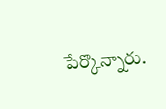పేర్కొన్నారు.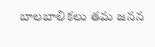బాలబాలికలు తమ జనన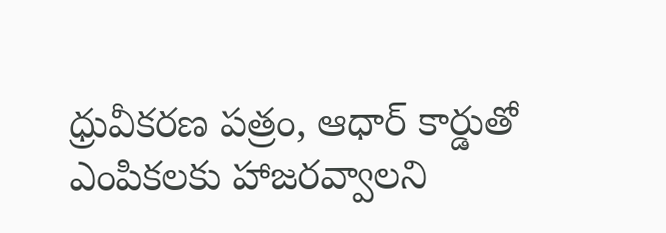ధ్రువీకరణ పత్రం, ఆధార్ కార్డుతో ఎంపికలకు హాజరవ్వాలని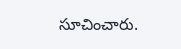సూచించారు.